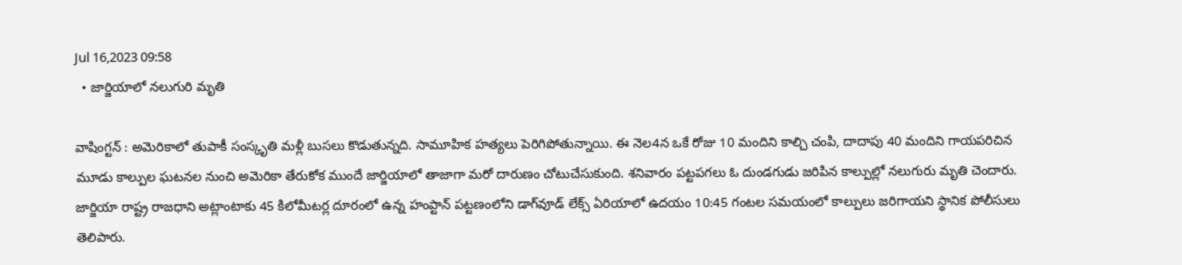Jul 16,2023 09:58
  • జార్జియాలో నలుగురి మృతి

వాషింగ్టన్‌ : అమెరికాలో తుపాకీ సంస్కృతి మళ్లీ బుసలు కొడుతున్నది. సామూహిక హత్యలు పెరిగిపోతున్నాయి. ఈ నెల4న ఒకే రోజు 10 మందిని కాల్చి చంపి, దాదాపు 40 మందిని గాయపరిచిన మూడు కాల్పుల ఘటనల నుంచి అమెరికా తేరుకోక ముందే జార్జియాలో తాజాగా మరో దారుణం చోటుచేసుకుంది. శనివారం పట్టపగలు ఓ దుండగుడు జరిపిన కాల్పుల్లో నలుగురు మృతి చెందారు. జార్జియా రాష్ట్ర రాజధాని అట్లాంటాకు 45 కిలోమీటర్ల దూరంలో ఉన్న హంప్టాన్‌ పట్టణంలోని డాగ్‌వూడ్‌ లేక్స్‌ ఏరియాలో ఉదయం 10:45 గంటల సమయంలో కాల్పులు జరిగాయని స్థానిక పోలీసులు తెలిపారు.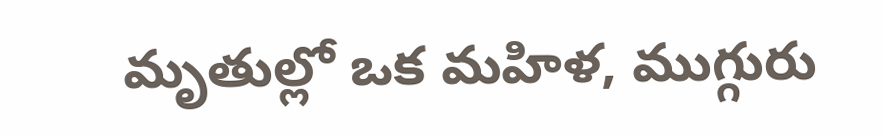మృతుల్లో ఒక మహిళ, ముగ్గురు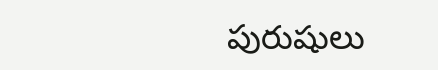పురుషులు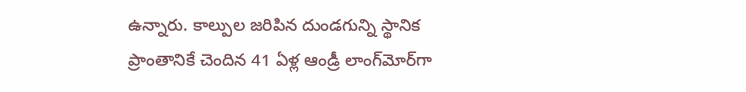ఉన్నారు. కాల్పుల జరిపిన దుండగున్ని స్థానిక ప్రాంతానికే చెందిన 41 ఏళ్ల ఆండ్రీ లాంగ్‌మోర్‌గా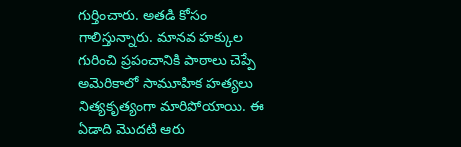గుర్తించారు. అతడి కోసం గాలిస్తున్నారు. మానవ హక్కుల గురించి ప్రపంచానికి పాఠాలు చెప్పే అమెరికాలో సామూహిక హత్యలు నిత్యకృత్యంగా మారిపోయాయి. ఈ ఏడాది మొదటి ఆరు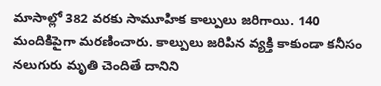మాసాల్లో 382 వరకు సామూహిక కాల్పులు జరిగాయి. 140 మందికిపైగా మరణించారు. కాల్పులు జరిపిన వ్యక్తి కాకుండా కనీసం నలుగురు మృతి చెందితే దానిని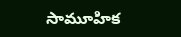సామూహిక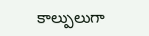కాల్పులుగా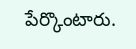పేర్కొంటారు.